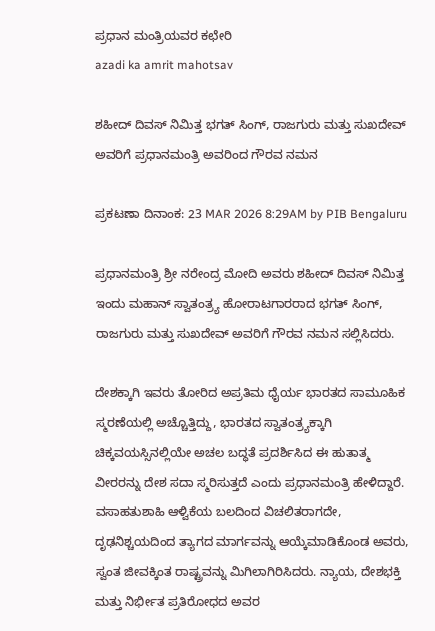ಪ್ರಧಾನ ಮಂತ್ರಿಯವರ ಕಛೇರಿ
azadi ka amrit mahotsav

ಶಹೀದ್ ದಿವಸ್ ನಿಮಿತ್ತ ಭಗತ್ ಸಿಂಗ್, ರಾಜಗುರು ಮತ್ತು ಸುಖದೇವ್ ಅವರಿಗೆ ಪ್ರಧಾನಮಂತ್ರಿ ಅವರಿಂದ ಗೌರವ ನಮನ

ಪ್ರಕಟಣಾ ದಿನಾಂಕ: 23 MAR 2026 8:29AM by PIB Bengaluru

ಪ್ರಧಾನಮಂತ್ರಿ ಶ್ರೀ ನರೇಂದ್ರ ಮೋದಿ ಅವರು ಶಹೀದ್ ದಿವಸ್ ನಿಮಿತ್ತ ಇಂದು ಮಹಾನ್ ಸ್ವಾತಂತ್ರ್ಯ ಹೋರಾಟಗಾರರಾದ ಭಗತ್ ಸಿಂಗ್, ರಾಜಗುರು ಮತ್ತು ಸುಖದೇವ್ ಅವರಿಗೆ ಗೌರವ ನಮನ ಸಲ್ಲಿಸಿದರು.

ದೇಶಕ್ಕಾಗಿ ಇವರು ತೋರಿದ ಅಪ್ರತಿಮ ಧೈರ್ಯ ಭಾರತದ ಸಾಮೂಹಿಕ ಸ್ಮರಣೆಯಲ್ಲಿ ಅಚ್ಚೊತ್ತಿದ್ದು, ಭಾರತದ ಸ್ವಾತಂತ್ರ್ಯಕ್ಕಾಗಿ ಚಿಕ್ಕವಯಸ್ಸಿನಲ್ಲಿಯೇ ಅಚಲ ಬದ್ಧತೆ ಪ್ರದರ್ಶಿಸಿದ ಈ ಹುತಾತ್ಮ ವೀರರನ್ನು ದೇಶ ಸದಾ ಸ್ಮರಿಸುತ್ತದೆ ಎಂದು ಪ್ರಧಾನಮಂತ್ರಿ ಹೇಳಿದ್ದಾರೆ.  ವಸಾಹತುಶಾಹಿ ಆಳ್ವಿಕೆಯ ಬಲದಿಂದ ವಿಚಲಿತರಾಗದೇ, ದೃಢನಿಶ್ಚಯದಿಂದ ತ್ಯಾಗದ ಮಾರ್ಗವನ್ನು ಆಯ್ಕೆಮಾಡಿಕೊಂಡ ಅವರು, ಸ್ವಂತ ಜೀವಕ್ಕಿಂತ ರಾಷ್ಟ್ರವನ್ನು ಮಿಗಿಲಾಗಿರಿಸಿದರು. ನ್ಯಾಯ, ದೇಶಭಕ್ತಿ ಮತ್ತು ನಿರ್ಭೀತ ಪ್ರತಿರೋಧದ ಅವರ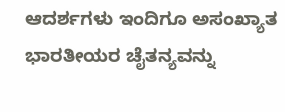ಆದರ್ಶಗಳು ಇಂದಿಗೂ ಅಸಂಖ್ಯಾತ ಭಾರತೀಯರ ಚೈತನ್ಯವನ್ನು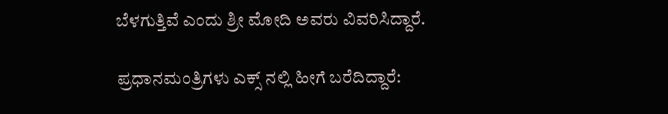ಬೆಳಗುತ್ತಿವೆ ಎಂದು ಶ್ರೀ ಮೋದಿ ಅವರು ವಿವರಿಸಿದ್ದಾರೆ.

ಪ್ರಧಾನಮಂತ್ರಿಗಳು ಎಕ್ಸ್ ನಲ್ಲಿ ಹೀಗೆ ಬರೆದಿದ್ದಾರೆ: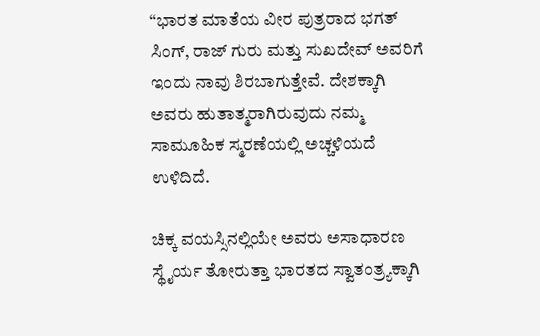“ಭಾರತ ಮಾತೆಯ ವೀರ ಪುತ್ರರಾದ ಭಗತ್ ಸಿಂಗ್, ರಾಜ್ ಗುರು ಮತ್ತು ಸುಖದೇವ್ ಅವರಿಗೆ ಇಂದು ನಾವು ಶಿರಬಾಗುತ್ತೇವೆ. ದೇಶಕ್ಕಾಗಿ ಅವರು ಹುತಾತ್ಮರಾಗಿರುವುದು ನಮ್ಮ ಸಾಮೂಹಿಕ ಸ್ಮರಣೆಯಲ್ಲಿ ಅಚ್ಚಳಿಯದೆ ಉಳಿದಿದೆ.

ಚಿಕ್ಕ ವಯಸ್ಸಿನಲ್ಲಿಯೇ ಅವರು ಅಸಾಧಾರಣ ಸ್ಥೈರ್ಯ ತೋರುತ್ತಾ ಭಾರತದ ಸ್ವಾತಂತ್ರ್ಯಕ್ಕಾಗಿ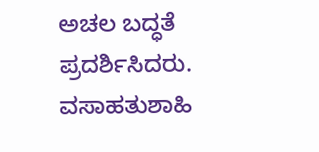ಅಚಲ ಬದ್ಧತೆ ಪ್ರದರ್ಶಿಸಿದರು. ವಸಾಹತುಶಾಹಿ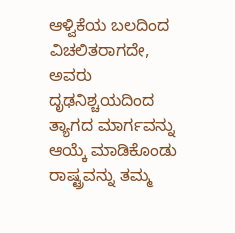ಆಳ್ವಿಕೆಯ ಬಲದಿಂದ ವಿಚಲಿತರಾಗದೇ, ಅವರು ದೃಢನಿಶ್ಚಯದಿಂದ ತ್ಯಾಗದ ಮಾರ್ಗವನ್ನು ಆಯ್ಕೆ ಮಾಡಿಕೊಂಡು ರಾಷ್ಟ್ರವನ್ನು ತಮ್ಮ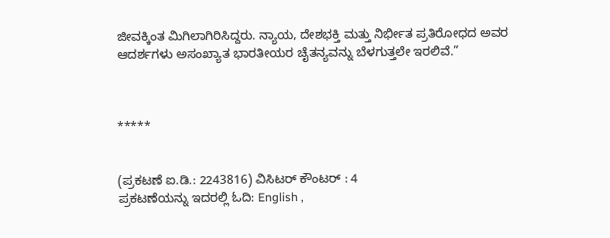ಜೀವಕ್ಕಿಂತ ಮಿಗಿಲಾಗಿರಿಸಿದ್ದರು. ನ್ಯಾಯ, ದೇಶಭಕ್ತಿ ಮತ್ತು ನಿರ್ಭೀತ ಪ್ರತಿರೋಧದ ಅವರ ಆದರ್ಶಗಳು ಅಸಂಖ್ಯಾತ ಭಾರತೀಯರ ಚೈತನ್ಯವನ್ನು ಬೆಳಗುತ್ತಲೇ ಇರಲಿವೆ.”



*****


(ಪ್ರಕಟಣೆ ಐ.ಡಿ.: 2243816) ವಿಸಿಟರ್ ಕೌಂಟರ್ : 4
ಪ್ರಕಟಣೆಯನ್ನು ಇದರಲ್ಲಿ ಓದಿ: English ,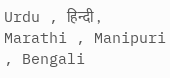Urdu , हिन्दी , Marathi , Manipuri , Bengali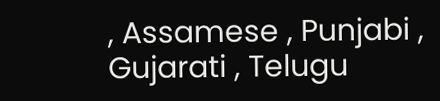, Assamese , Punjabi , Gujarati , Telugu